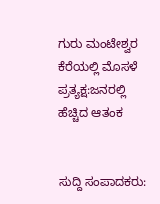ಗುರು ಮಂಟೇಶ್ವರ ಕೆರೆಯಲ್ಲಿ ಮೊಸಳೆ ಪ್ರತ್ಯಕ್ಷ:ಜನರಲ್ಲಿ ಹೆಚ್ಚಿದ ಆತಂಕ


ಸುದ್ದಿ ಸಂಪಾದಕರು: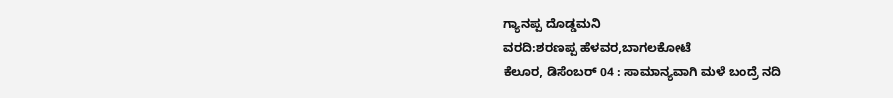ಗ್ಯಾನಪ್ಪ ದೊಡ್ಡಮನಿ
ವರದಿ:ಶರಣಪ್ಪ ಹೆಳವರ,ಬಾಗಲಕೋಟೆ
ಕೆಲೂರ, ಡಿಸೆಂಬರ್ 04 : ಸಾಮಾನ್ಯವಾಗಿ ಮಳೆ ಬಂದ್ರೆ ನದಿ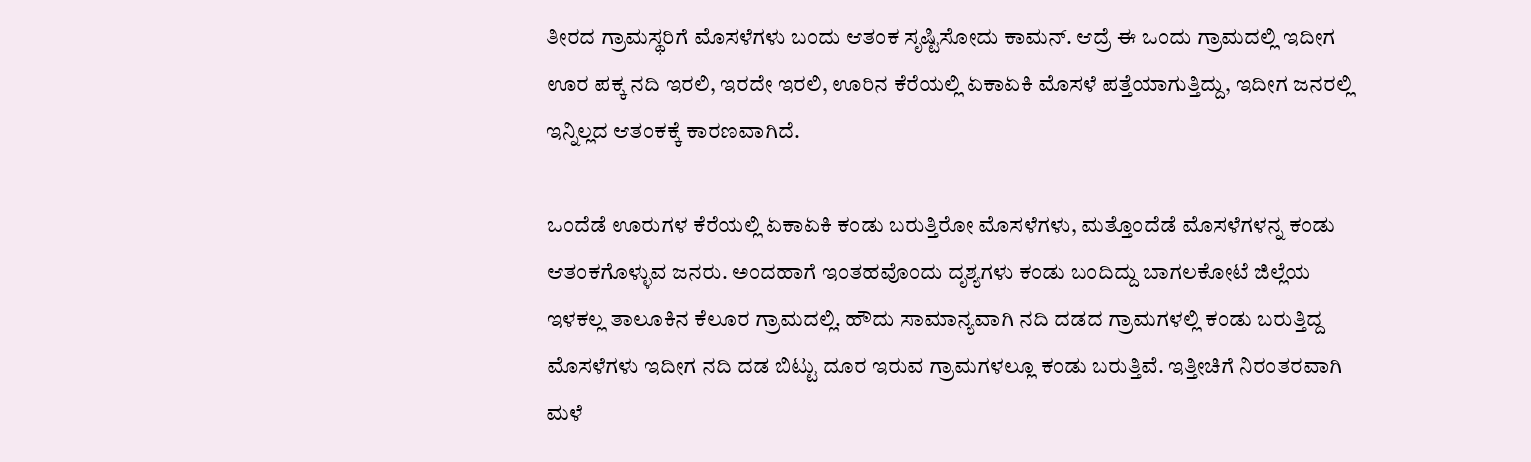ತೀರದ ಗ್ರಾಮಸ್ಥರಿಗೆ ಮೊಸಳೆಗಳು ಬಂದು ಆತಂಕ ಸೃಷ್ಟಿಸೋದು ಕಾಮನ್. ಆದ್ರೆ ಈ ಒಂದು ಗ್ರಾಮದಲ್ಲಿ ಇದೀಗ ಊರ ಪಕ್ಕ ನದಿ ಇರಲಿ, ಇರದೇ ಇರಲಿ, ಊರಿನ ಕೆರೆಯಲ್ಲಿ ಏಕಾಏಕಿ ಮೊಸಳೆ ಪತ್ತೆಯಾಗುತ್ತಿದ್ದು, ಇದೀಗ ಜನರಲ್ಲಿ ಇನ್ನಿಲ್ಲದ ಆತಂಕಕ್ಕೆ ಕಾರಣವಾಗಿದೆ.

ಒಂದೆಡೆ ಊರುಗಳ ಕೆರೆಯಲ್ಲಿ ಏಕಾಏಕಿ ಕಂಡು ಬರುತ್ತಿರೋ ಮೊಸಳೆಗಳು, ಮತ್ತೊಂದೆಡೆ ಮೊಸಳೆಗಳನ್ನ ಕಂಡು ಆತಂಕಗೊಳ್ಳುವ ಜನರು. ಅಂದಹಾಗೆ ಇಂತಹವೊಂದು ದೃಶ್ಯಗಳು ಕಂಡು ಬಂದಿದ್ದು ಬಾಗಲಕೋಟೆ ಜಿಲ್ಲೆಯ ಇಳಕಲ್ಲ ತಾಲೂಕಿನ ಕೆಲೂರ ಗ್ರಾಮದಲ್ಲಿ. ಹೌದು ಸಾಮಾನ್ಯವಾಗಿ ನದಿ ದಡದ ಗ್ರಾಮಗಳಲ್ಲಿ ಕಂಡು ಬರುತ್ತಿದ್ದ ಮೊಸಳೆಗಳು ಇದೀಗ ನದಿ ದಡ ಬಿಟ್ಟು ದೂರ ಇರುವ ಗ್ರಾಮಗಳಲ್ಲೂ ಕಂಡು ಬರುತ್ತಿವೆ. ಇತ್ತೀಚಿಗೆ ನಿರಂತರವಾಗಿ ಮಳೆ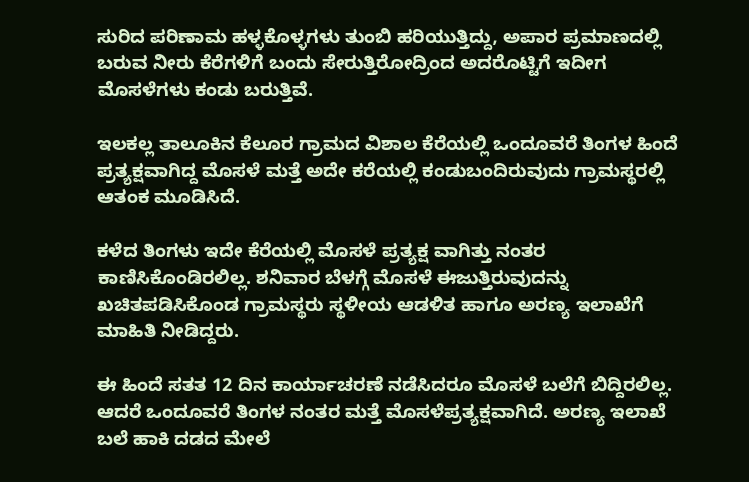ಸುರಿದ ಪರಿಣಾಮ ಹಳ್ಳಕೊಳ್ಳಗಳು ತುಂಬಿ ಹರಿಯುತ್ತಿದ್ದು, ಅಪಾರ ಪ್ರಮಾಣದಲ್ಲಿ ಬರುವ ನೀರು ಕೆರೆಗಳಿಗೆ ಬಂದು ಸೇರುತ್ತಿರೋದ್ರಿಂದ ಅದರೊಟ್ಟಿಗೆ ಇದೀಗ ಮೊಸಳೆಗಳು ಕಂಡು ಬರುತ್ತಿವೆ.

ಇಲಕಲ್ಲ ತಾಲೂಕಿನ ಕೆಲೂರ ಗ್ರಾಮದ ವಿಶಾಲ ಕೆರೆಯಲ್ಲಿ ಒಂದೂವರೆ ತಿಂಗಳ ಹಿಂದೆ ಪ್ರತ್ಯಕ್ಷವಾಗಿದ್ದ ಮೊಸಳೆ ಮತ್ತೆ ಅದೇ ಕರೆಯಲ್ಲಿ ಕಂಡುಬಂದಿರುವುದು ಗ್ರಾಮಸ್ಥರಲ್ಲಿ ಆತಂಕ ಮೂಡಿಸಿದೆ.

ಕಳೆದ ತಿಂಗಳು ಇದೇ ಕೆರೆಯಲ್ಲಿ ಮೊಸಳೆ ಪ್ರತ್ಯಕ್ಷ ವಾಗಿತ್ತು ನಂತರ ಕಾಣಿಸಿಕೊಂಡಿರಲಿಲ್ಲ. ಶನಿವಾರ ಬೆಳಗ್ಗೆ ಮೊಸಳೆ ಈಜುತ್ತಿರುವುದನ್ನು ಖಚಿತಪಡಿಸಿಕೊಂಡ ಗ್ರಾಮಸ್ಥರು ಸ್ಥಳೀಯ ಆಡಳಿತ ಹಾಗೂ ಅರಣ್ಯ ಇಲಾಖೆಗೆ ಮಾಹಿತಿ ನೀಡಿದ್ದರು.

ಈ ಹಿಂದೆ ಸತತ 12 ದಿನ ಕಾರ್ಯಾಚರಣೆ ನಡೆಸಿದರೂ ಮೊಸಳೆ ಬಲೆಗೆ ಬಿದ್ದಿರಲಿಲ್ಲ. ಆದರೆ ಒಂದೂವರೆ ತಿಂಗಳ ನಂತರ ಮತ್ತೆ ಮೊಸಳೆಪ್ರತ್ಯಕ್ಷವಾಗಿದೆ. ಅರಣ್ಯ ಇಲಾಖೆ ಬಲೆ ಹಾಕಿ ದಡದ ಮೇಲೆ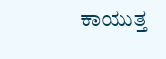ಕಾಯುತ್ತ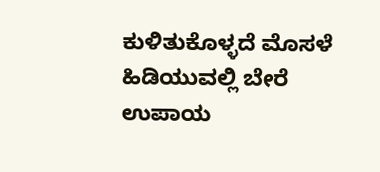ಕುಳಿತುಕೊಳ್ಳದೆ ಮೊಸಳೆ ಹಿಡಿಯುವಲ್ಲಿ ಬೇರೆ ಉಪಾಯ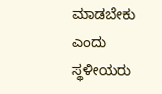ಮಾಡಬೇಕು ಎಂದು ಸ್ಥಳೀಯರು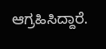ಆಗ್ರಹಿಸಿದ್ದಾರೆ.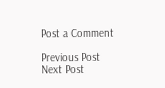Post a Comment

Previous Post Next Post